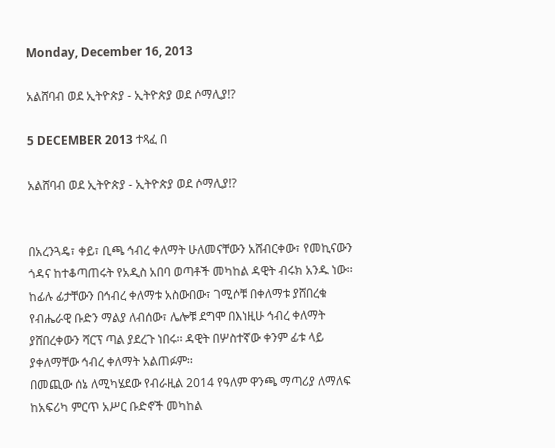Monday, December 16, 2013

አልሸባብ ወደ ኢትዮጵያ - ኢትዮጵያ ወደ ሶማሊያ!?

5 DECEMBER 2013 ተጻፈ በ

አልሸባብ ወደ ኢትዮጵያ - ኢትዮጵያ ወደ ሶማሊያ!?


በአረንጓዴ፣ ቀይ፣ ቢጫ ኅብረ ቀለማት ሁለመናቸውን አሸብርቀው፣ የመኪናውን ጎዳና ከተቆጣጠሩት የአዲስ አበባ ወጣቶች መካከል ዳዊት ብሩክ አንዱ ነው፡፡
ከፊሉ ፊታቸውን በኅብረ ቀለማቱ አስውበው፣ ገሚሶቹ በቀለማቱ ያሸበረቁ የብሔራዊ ቡድን ማልያ ለብሰው፣ ሌሎቹ ደግሞ በእነዚሁ ኅብረ ቀለማት ያሸበረቀውን ሻርፕ ጣል ያደረጉ ነበሩ፡፡ ዳዊት በሦስተኛው ቀንም ፊቱ ላይ ያቀለማቸው ኅብረ ቀለማት አልጠፉም፡፡
በመጪው ሰኔ ለሚካሄደው የብራዚል 2014 የዓለም ዋንጫ ማጣሪያ ለማለፍ ከአፍሪካ ምርጥ አሥር ቡድኖች መካከል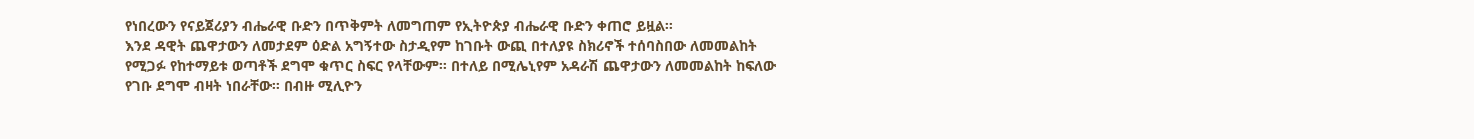የነበረውን የናይጀሪያን ብሔራዊ ቡድን በጥቅምት ለመግጠም የኢትዮጵያ ብሔራዊ ቡድን ቀጠሮ ይዟል፡፡
እንደ ዳዊት ጨዋታውን ለመታደም ዕድል አግኝተው ስታዲየም ከገቡት ውጪ በተለያዩ ስክሪኖች ተሰባስበው ለመመልከት የሚጋፉ የከተማይቱ ወጣቶች ደግሞ ቁጥር ስፍር የላቸውም፡፡ በተለይ በሚሌኒየም አዳራሽ ጨዋታውን ለመመልከት ከፍለው የገቡ ደግሞ ብዛት ነበራቸው፡፡ በብዙ ሚሊዮን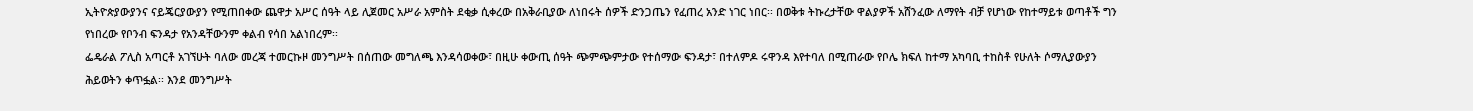ኢትዮጵያውያንና ናይጄርያውያን የሚጠበቀው ጨዋታ አሥር ሰዓት ላይ ሊጀመር አሥራ አምስት ደቂቃ ሲቀረው በአቅራቢያው ለነበሩት ሰዎች ድንጋጤን የፈጠረ አንድ ነገር ነበር፡፡ በወቅቱ ትኩረታቸው ዋልያዎች አሸንፈው ለማየት ብቻ የሆነው የከተማይቱ ወጣቶች ግን የነበረው የቦንብ ፍንዳታ የአንዳቸውንም ቀልብ የሳበ አልነበረም፡፡
ፌዴራል ፖሊስ አጣርቶ አገኘሁት ባለው መረጃ ተመርኩዞ መንግሥት በሰጠው መግለጫ እንዳሳወቀው፣ በዚሁ ቀውጢ ሰዓት ጭምጭምታው የተሰማው ፍንዳታ፣ በተለምዶ ሩዋንዳ እየተባለ በሚጠራው የቦሌ ክፍለ ከተማ አካባቢ ተከስቶ የሁለት ሶማሊያውያን ሕይወትን ቀጥፏል፡፡ እንደ መንግሥት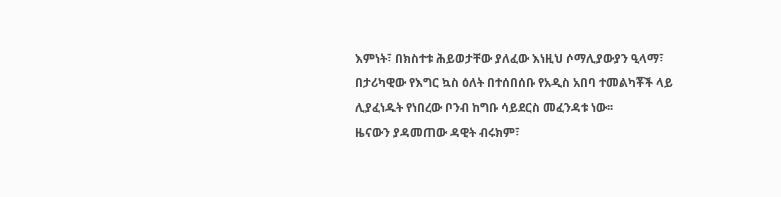እምነት፣ በክስተቱ ሕይወታቸው ያለፈው እነዚህ ሶማሊያውያን ዒላማ፣ በታሪካዊው የእግር ኳስ ዕለት በተሰበሰቡ የአዲስ አበባ ተመልካቾች ላይ ሊያፈነዱት የነበረው ቦንብ ከግቡ ሳይደርስ መፈንዳቱ ነው፡፡
ዜናውን ያዳመጠው ዳዊት ብሩክም፣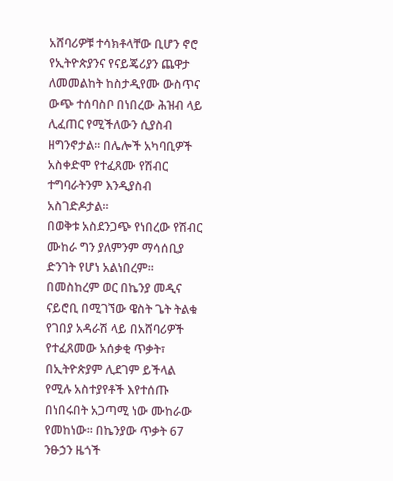አሸባሪዎቹ ተሳክቶላቸው ቢሆን ኖሮ የኢትዮጵያንና የናይጄሪያን ጨዋታ ለመመልከት ከስታዲየሙ ውስጥና ውጭ ተሰባስቦ በነበረው ሕዝብ ላይ ሊፈጠር የሚችለውን ሲያስብ ዘግንኖታል፡፡ በሌሎች አካባቢዎች አስቀድሞ የተፈጸሙ የሽብር ተግባራትንም እንዲያስብ አስገድዶታል፡፡
በወቅቱ አስደንጋጭ የነበረው የሽብር ሙከራ ግን ያለምንም ማሳሰቢያ ድንገት የሆነ አልነበረም፡፡ በመስከረም ወር በኬንያ መዲና ናይሮቢ በሚገኘው ዌስት ጌት ትልቁ የገበያ አዳራሽ ላይ በአሸባሪዎች የተፈጸመው አሰቃቂ ጥቃት፣ በኢትዮጵያም ሊደገም ይችላል የሚሉ አስተያየቶች እየተሰጡ በነበሩበት አጋጣሚ ነው ሙከራው የመከነው፡፡ በኬንያው ጥቃት 67 ንፁኃን ዜጎች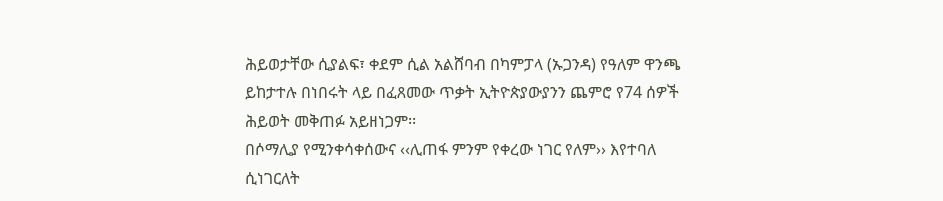ሕይወታቸው ሲያልፍ፣ ቀደም ሲል አልሸባብ በካምፓላ (ኡጋንዳ) የዓለም ዋንጫ ይከታተሉ በነበሩት ላይ በፈጸመው ጥቃት ኢትዮጵያውያንን ጨምሮ የ74 ሰዎች ሕይወት መቅጠፉ አይዘነጋም፡፡
በሶማሊያ የሚንቀሳቀሰውና ‹‹ሊጠፋ ምንም የቀረው ነገር የለም›› እየተባለ ሲነገርለት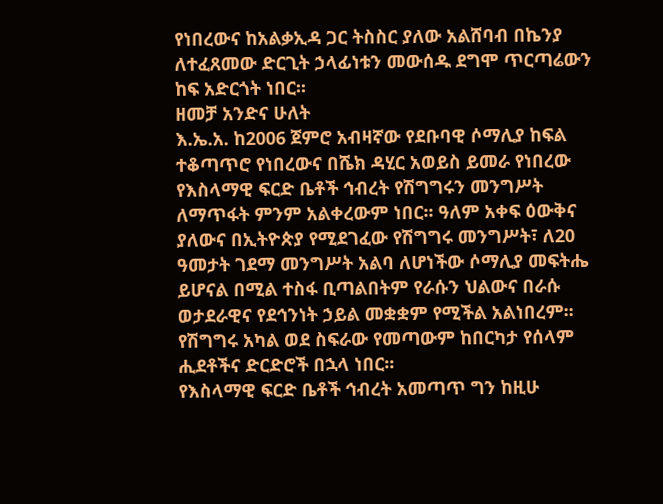የነበረውና ከአልቃኢዳ ጋር ትስስር ያለው አልሸባብ በኬንያ ለተፈጸመው ድርጊት ኃላፊነቱን መውሰዱ ደግሞ ጥርጣሬውን ከፍ አድርጎት ነበር፡፡
ዘመቻ አንድና ሁለት
እ.ኤ.አ. ከ2006 ጀምሮ አብዛኛው የደቡባዊ ሶማሊያ ከፍል ተቆጣጥሮ የነበረውና በሼክ ዳሂር አወይስ ይመራ የነበረው የእስላማዊ ፍርድ ቤቶች ኅብረት የሽግግሩን መንግሥት ለማጥፋት ምንም አልቀረውም ነበር፡፡ ዓለም አቀፍ ዕውቅና ያለውና በኢትዮጵያ የሚደገፈው የሽግግሩ መንግሥት፣ ለ20 ዓመታት ገደማ መንግሥት አልባ ለሆነችው ሶማሊያ መፍትሔ ይሆናል በሚል ተስፋ ቢጣልበትም የራሱን ህልውና በራሱ ወታደራዊና የደኅንነት ኃይል መቋቋም የሚችል አልነበረም፡፡ የሽግግሩ አካል ወደ ስፍራው የመጣውም ከበርካታ የሰላም ሒደቶችና ድርድሮች በኋላ ነበር፡፡
የእስላማዊ ፍርድ ቤቶች ኅብረት አመጣጥ ግን ከዚሁ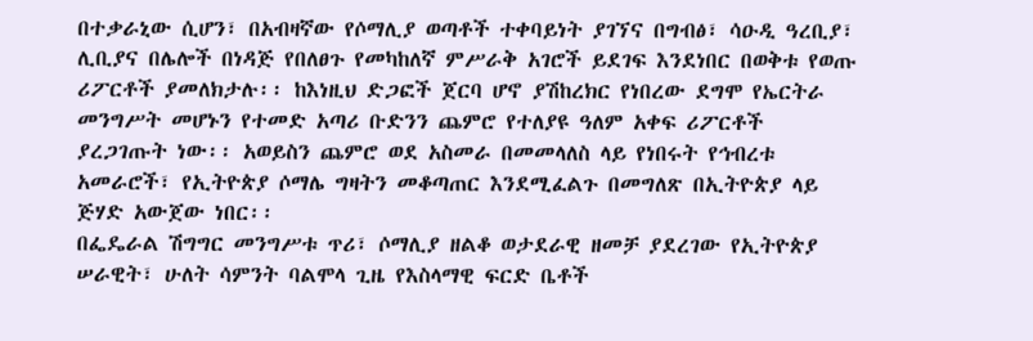በተቃራኒው ሲሆን፣ በአብዛኛው የሶማሊያ ወጣቶች ተቀባይነት ያገኘና በግብፅ፣ ሳዑዲ ዓረቢያ፣ ሊቢያና በሌሎች በነዳጅ የበለፀጉ የመካከለኛ ምሥራቅ አገሮች ይደገፍ እንደነበር በወቅቱ የወጡ ሪፖርቶች ያመለክታሉ፡፡ ከእነዚህ ድጋፎች ጀርባ ሆኖ ያሽከረክር የነበረው ደግሞ የኤርትራ መንግሥት መሆኑን የተመድ አጣሪ ቡድንን ጨምሮ የተለያዩ ዓለም አቀፍ ሪፖርቶች ያረጋገጡት ነው፡፡ አወይስን ጨምሮ ወደ አስመራ በመመላለስ ላይ የነበሩት የኅብረቱ አመራሮች፣ የኢትዮጵያ ሶማሌ ግዛትን መቆጣጠር እንደሚፈልጉ በመግለጽ በኢትዮጵያ ላይ ጅሃድ አውጀው ነበር፡፡
በፌዴራል ሽግግር መንግሥቱ ጥሪ፣ ሶማሊያ ዘልቆ ወታደራዊ ዘመቻ ያደረገው የኢትዮጵያ ሠራዊት፣ ሁለት ሳምንት ባልሞላ ጊዜ የእስላማዊ ፍርድ ቤቶች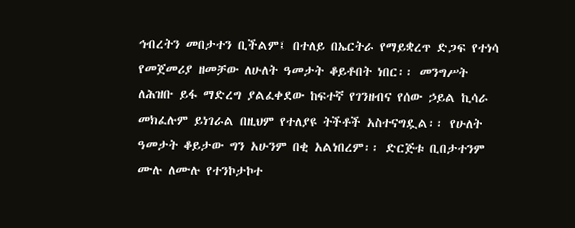ኅብረትን መበታተን ቢችልም፤ በተለይ በኤርትራ የማይቋረጥ ድጋፍ የተነሳ የመጀመሪያ ዘመቻው ለሁለት ዓመታት ቆይቶበት ነበር፡፡ መንግሥት ለሕዝቡ ይፋ ማድረግ ያልፈቀደው ከፍተኛ የገንዘብና የሰው ኃይል ኪሳራ መክፈሉም ይነገራል በዚህም የተለያዩ ትችቶች አስተናግዷል፡፡ የሁለት ዓመታት ቆይታው ግን አሁንም በቂ አልነበረም፡፡ ድርጅቱ ቢበታተንም ሙሉ ለሙሉ የተንኮታኮተ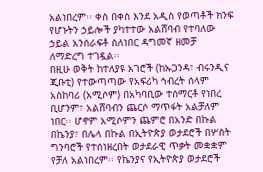አልነበረም፡፡ ቀስ በቀስ እንደ አዲስ የወጣቶች ክንፍ የሆኑትን ኃይሎች ያካተተው አልሸባብ የተባለው ኃይል አንሰራፍቶ ስለነበር ዳግመኛ ዘመቻ ለማድረግ ተገዷል፡፡
በዚሁ ወቅት ከተለያዩ አገሮች (ከኡጋንዳ፣ ብሩንዲና ጂቡቲ) የተውጣጣው የአፍሪካ ኅብረት ሰላም አስከባሪ (አሚሶም) በአካባቢው ተሰማርቶ የነበረ ቢሆንም፣ አልሸባብን ጨርሶ ማጥፋት አልቻለም ነበር፡፡ ሆኖም አሚሶምን ጨምሮ በአንድ በኩል በኬንያ፣ በሌላ በኩል በኢትዮጵያ ወታደሮች በሦስት ግንባሮች የተሰነዘረበት ወታደራዊ ጥቃት መቋቋም የቻለ አልነበረም፡፡ የኬንያና የኢትዮጵያ ወታደሮች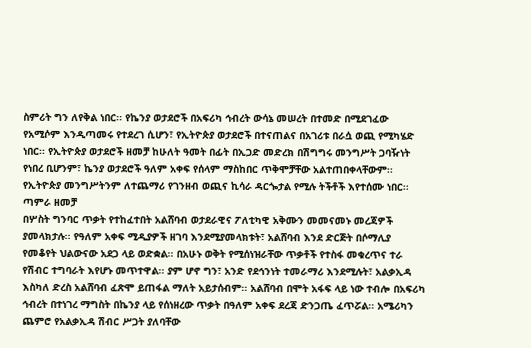ስምሪት ግን ለየቅል ነበር፡፡ የኬንያ ወታደሮች በአፍሪካ ኅብረት ውሳኔ መሠረት በተመድ በሚደገፈው የአሚሶም እንዲጣመሩ የተደረገ ሲሆን፣ የኢትዮጵያ ወታደሮች በተናጠልና በአገሪቱ በራሷ ወጪ የሚካሄድ ነበር፡፡ የኢትዮጵያ ወታደሮች ዘመቻ ከሁለት ዓመት በፊት በኢጋድ መድረክ በሽግግሩ መንግሥት ጋባዥነት የነበረ ቢሆንም፣ ኬንያ ወታደሮች ዓለም አቀፍ የሰላም ማስከበር ጥቅሞቻቸው አልተጠበቀላቸውም፡፡ የኢትዮጵያ መንግሥትንም ለተጨማሪ የገንዘብ ወጪና ኪሳራ ዳርጐታል የሚሉ ትችቶች እየተሰሙ ነበር፡፡
ጣምራ ዘመቻ
በሦስት ግንባር ጥቃት የተከፈተበት አልሸባብ ወታደራዊና ፖለቲካዊ አቅሙን መመናመኑ መረጃዎች ያመላክታሉ፡፡ የዓለም አቀፍ ሚዲያዎች ዘገባ እንደሚያመላክቱት፣ አልሸባብ እንደ ድርጅት በሶማሊያ የመቆየት ህልውናው አደጋ ላይ ወድቋል፡፡ በአሁኑ ወቅት የሚሰነዝራቸው ጥቃቶች የተስፋ መቁረጥና ተራ የሽብር ተግባራት እየሆኑ መጥተዋል፡፡ ያም ሆኖ ግን፣ አንድ የደኅንነት ተመራማሪ እንደሚሉት፣ አልቃኢዳ እስካለ ድረስ አልሸባብ ፈጽሞ ይጠፋል ማለት አይታሰብም፡፡ አልሸባብ በሞት አፋፍ ላይ ነው ተብሎ በአፍሪካ ኅብረት በተነገረ ማግስት በኬንያ ላይ የሰነዘረው ጥቃት በዓለም አቀፍ ደረጃ ድንጋጤ ፈጥሯል፡፡ አሜሪካን ጨምሮ የአልቃኢዳ ሽብር ሥጋት ያለባቸው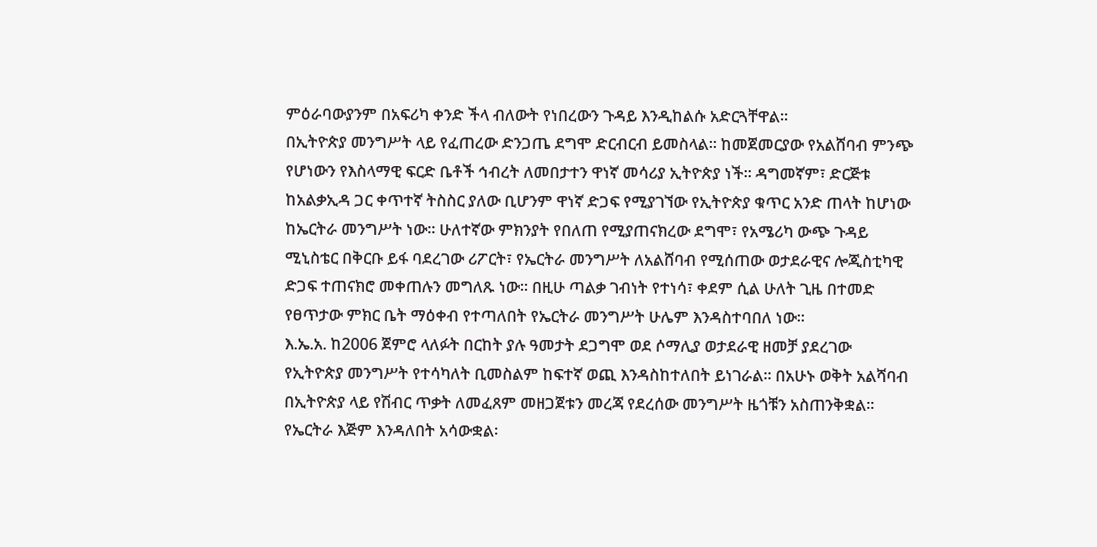ምዕራባውያንም በአፍሪካ ቀንድ ችላ ብለውት የነበረውን ጉዳይ እንዲከልሱ አድርጓቸዋል፡፡
በኢትዮጵያ መንግሥት ላይ የፈጠረው ድንጋጤ ደግሞ ድርብርብ ይመስላል፡፡ ከመጀመርያው የአልሸባብ ምንጭ የሆነውን የእስላማዊ ፍርድ ቤቶች ኅብረት ለመበታተን ዋነኛ መሳሪያ ኢትዮጵያ ነች፡፡ ዳግመኛም፣ ድርጅቱ ከአልቃኢዳ ጋር ቀጥተኛ ትስስር ያለው ቢሆንም ዋነኛ ድጋፍ የሚያገኘው የኢትዮጵያ ቁጥር አንድ ጠላት ከሆነው ከኤርትራ መንግሥት ነው፡፡ ሁለተኛው ምክንያት የበለጠ የሚያጠናክረው ደግሞ፣ የአሜሪካ ውጭ ጉዳይ ሚኒስቴር በቅርቡ ይፋ ባደረገው ሪፖርት፣ የኤርትራ መንግሥት ለአልሸባብ የሚሰጠው ወታደራዊና ሎጂስቲካዊ ድጋፍ ተጠናክሮ መቀጠሉን መግለጹ ነው፡፡ በዚሁ ጣልቃ ገብነት የተነሳ፣ ቀደም ሲል ሁለት ጊዜ በተመድ የፀጥታው ምክር ቤት ማዕቀብ የተጣለበት የኤርትራ መንግሥት ሁሌም እንዳስተባበለ ነው፡፡
እ.ኤ.አ. ከ2006 ጀምሮ ላለፉት በርከት ያሉ ዓመታት ደጋግሞ ወደ ሶማሊያ ወታደራዊ ዘመቻ ያደረገው የኢትዮጵያ መንግሥት የተሳካለት ቢመስልም ከፍተኛ ወጪ እንዳስከተለበት ይነገራል፡፡ በአሁኑ ወቅት አልሻባብ በኢትዮጵያ ላይ የሽብር ጥቃት ለመፈጸም መዘጋጀቱን መረጃ የደረሰው መንግሥት ዜጎቹን አስጠንቅቋል፡፡ የኤርትራ እጅም እንዳለበት አሳውቋል፡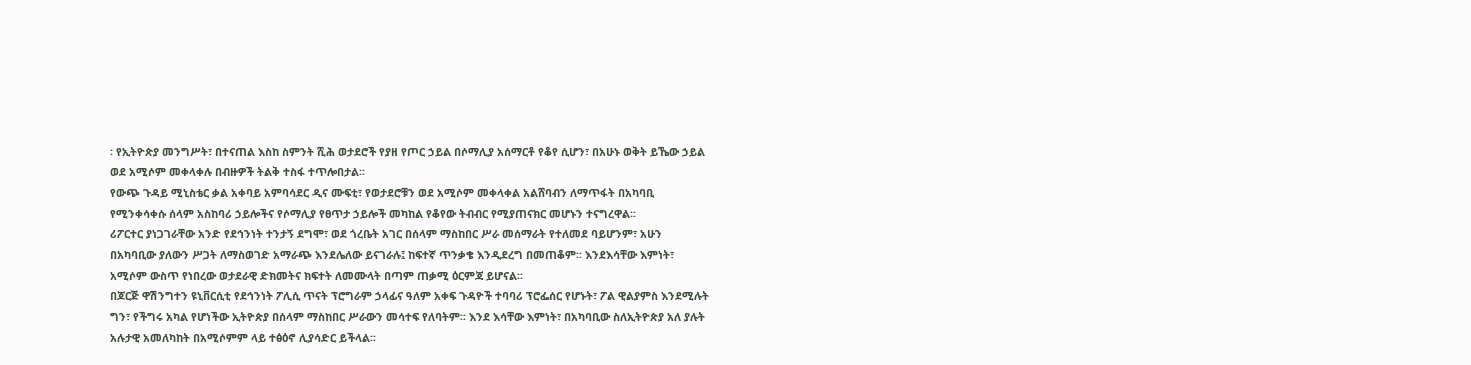፡ የኢትዮጵያ መንግሥት፣ በተናጠል እስከ ስምንት ሺሕ ወታደሮች የያዘ የጦር ኃይል በሶማሊያ አሰማርቶ የቆየ ሲሆን፣ በአሁኑ ወቅት ይኼው ኃይል ወደ አሚሶም መቀላቀሉ በብዙዎች ትልቅ ተስፋ ተጥሎበታል፡፡
የውጭ ጉዳይ ሚኒስቴር ቃል አቀባይ አምባሳደር ዲና ሙፍቲ፣ የወታደሮቹን ወደ አሚሶም መቀላቀል አልሸባብን ለማጥፋት በአካባቢ የሚንቀሳቀሱ ሰላም አስከባሪ ኃይሎችና የሶማሊያ የፀጥታ ኃይሎች መካከል የቆየው ትብብር የሚያጠናክር መሆኑን ተናግረዋል፡፡
ሪፖርተር ያነጋገራቸው አንድ የደኅንነት ተንታኝ ደግሞ፣ ወደ ጎረቤት አገር በሰላም ማስከበር ሥራ መሰማራት የተለመደ ባይሆንም፣ አሁን በአካባቢው ያለውን ሥጋት ለማስወገድ አማራጭ እንደሌለው ይናገራሉ፤ ከፍተኛ ጥንቃቄ እንዲደረግ በመጠቆም፡፡ እንደእሳቸው እምነት፣ አሚሶም ውስጥ የነበረው ወታደራዊ ድክመትና ክፍተት ለመሙላት በጣም ጠቃሚ ዕርምጃ ይሆናል፡፡
በጆርጅ ዋሽንግተን ዩኒቨርሲቲ የደኅንነት ፖሊሲ ጥናት ፕሮግራም ኃላፊና ዓለም አቀፍ ጉዳዮች ተባባሪ ፕሮፌሰር የሆኑት፣ ፖል ዊልያምስ እንደሚሉት ግን፣ የችግሩ አካል የሆነችው ኢትዮጵያ በሰላም ማስከበር ሥራውን መሳተፍ የለባትም፡፡ እንደ እሳቸው እምነት፣ በአካባቢው ስለኢትዮጵያ አለ ያሉት አሉታዊ አመለካከት በአሚሶምም ላይ ተፅዕኖ ሊያሳድር ይችላል፡፡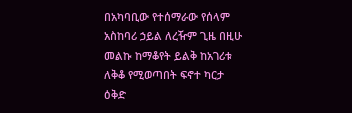በአካባቢው የተሰማራው የሰላም አስከባሪ ኃይል ለረዥም ጊዜ በዚሁ መልኩ ከማቆየት ይልቅ ከአገሪቱ ለቅቆ የሚወጣበት ፍኖተ ካርታ ዕቅድ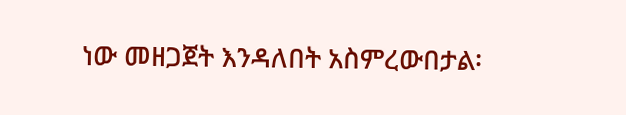ነው መዘጋጀት እንዳለበት አስምረውበታል፡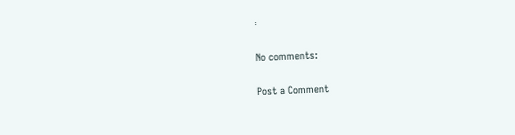፡

No comments:

Post a Comment